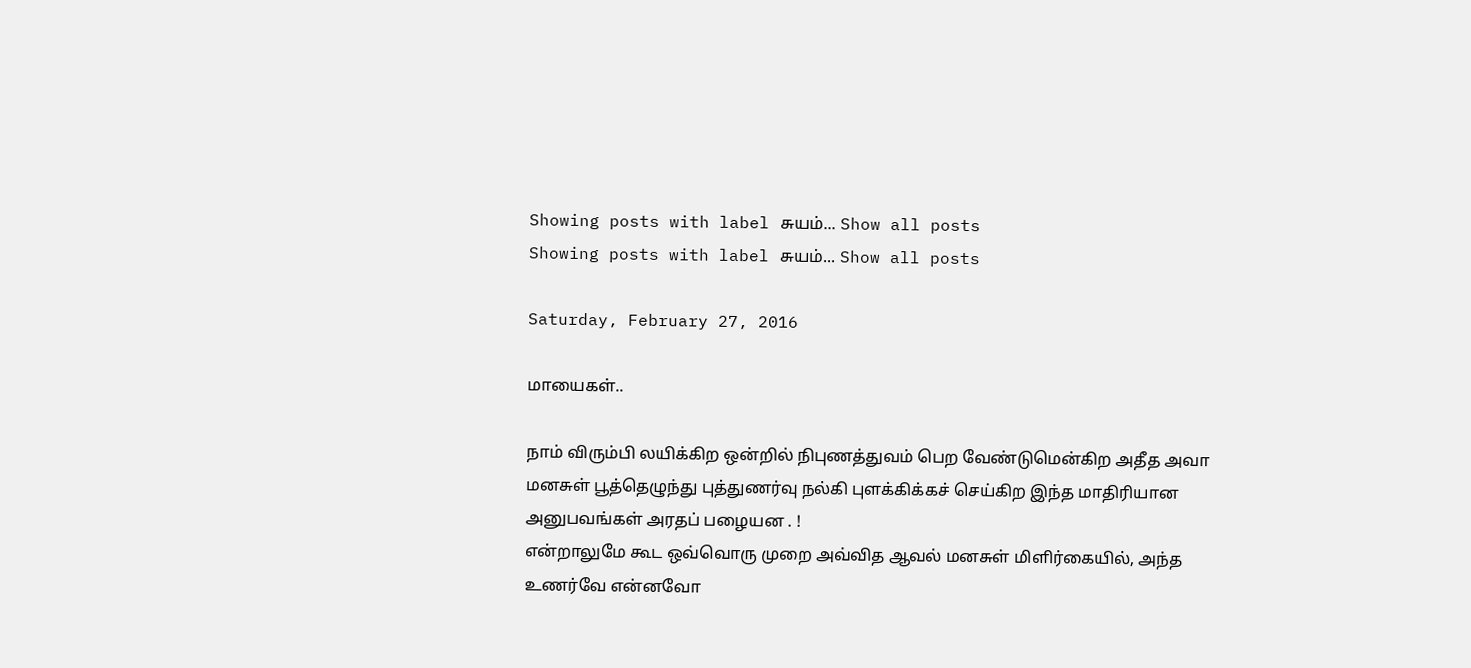Showing posts with label சுயம்... Show all posts
Showing posts with label சுயம்... Show all posts

Saturday, February 27, 2016

மாயைகள்..

நாம் விரும்பி லயிக்கிற ஒன்றில் நிபுணத்துவம் பெற வேண்டுமென்கிற அதீத அவா மனசுள் பூத்தெழுந்து புத்துணர்வு நல்கி புளக்கிக்கச் செய்கிற இந்த மாதிரியான அனுபவங்கள் அரதப் பழையன . !
என்றாலுமே கூட ஒவ்வொரு முறை அவ்வித ஆவல் மனசுள் மிளிர்கையில், அந்த உணர்வே என்னவோ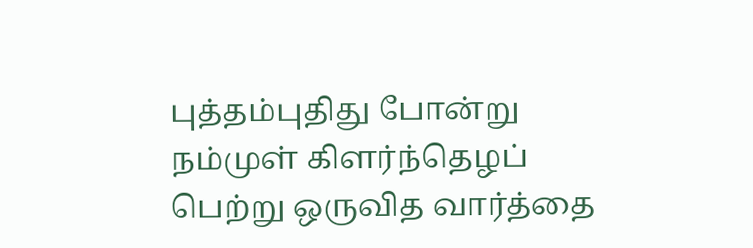புத்தம்புதிது போன்று  நம்முள் கிளர்ந்தெழப் பெற்று ஒருவித வார்த்தை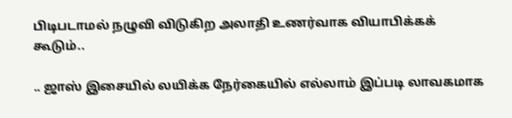பிடிபடாமல் நழுவி விடுகிற அலாதி உணர்வாக வியாபிக்கக் கூடும்..

.. ஜாஸ் இசையில் லயிக்க நேர்கையில் எல்லாம் இப்படி லாவகமாக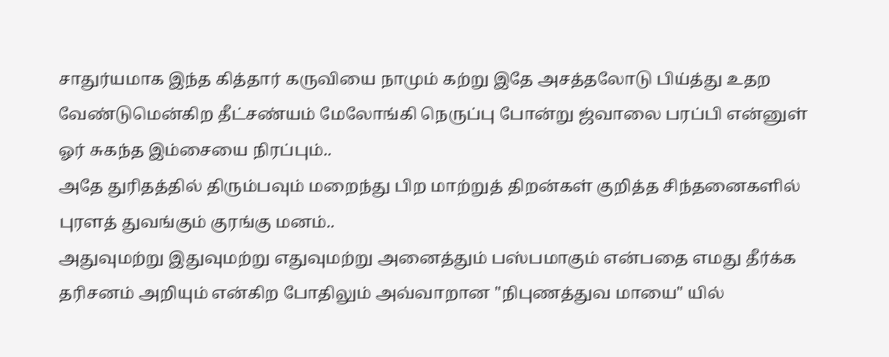சாதுர்யமாக இந்த கித்தார் கருவியை நாமும் கற்று இதே அசத்தலோடு பிய்த்து உதற வேண்டுமென்கிற தீட்சண்யம் மேலோங்கி நெருப்பு போன்று ஜ்வாலை பரப்பி என்னுள் ஓர் சுகந்த இம்சையை நிரப்பும்..
அதே துரிதத்தில் திரும்பவும் மறைந்து பிற மாற்றுத் திறன்கள் குறித்த சிந்தனைகளில் புரளத் துவங்கும் குரங்கு மனம்..
அதுவுமற்று இதுவுமற்று எதுவுமற்று அனைத்தும் பஸ்பமாகும் என்பதை எமது தீர்க்க தரிசனம் அறியும் என்கிற போதிலும் அவ்வாறான "நிபுணத்துவ மாயை" யில்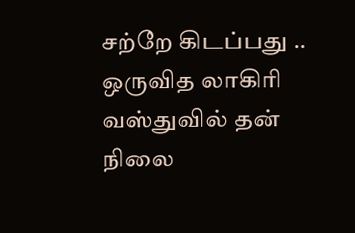சற்றே கிடப்பது .. ஒருவித லாகிரி வஸ்துவில் தன் நிலை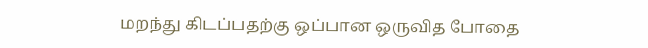மறந்து கிடப்பதற்கு ஒப்பான ஒருவித போதை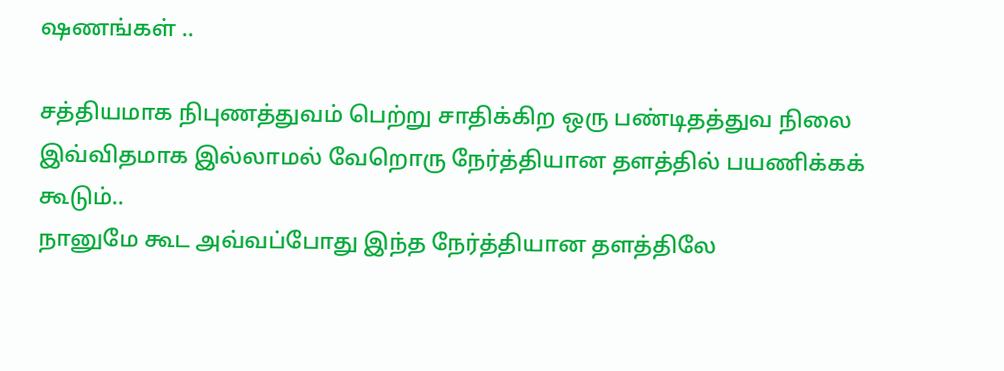ஷணங்கள் ..

சத்தியமாக நிபுணத்துவம் பெற்று சாதிக்கிற ஒரு பண்டிதத்துவ நிலை இவ்விதமாக இல்லாமல் வேறொரு நேர்த்தியான தளத்தில் பயணிக்கக் கூடும்..
நானுமே கூட அவ்வப்போது இந்த நேர்த்தியான தளத்திலே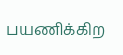பயணிக்கிற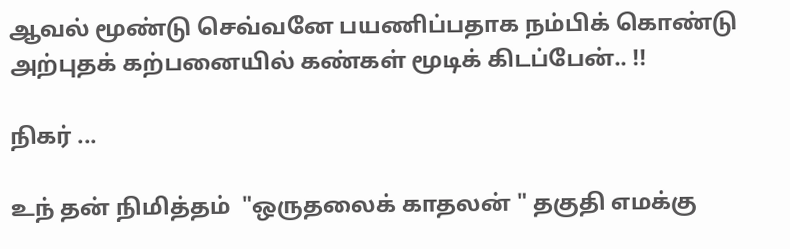ஆவல் மூண்டு செவ்வனே பயணிப்பதாக நம்பிக் கொண்டு அற்புதக் கற்பனையில் கண்கள் மூடிக் கிடப்பேன்.. !!

நிகர் ...

உந் தன் நிமித்தம்  "ஒருதலைக் காதலன் " தகுதி எமக்கு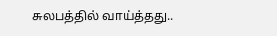சுலபத்தில் வாய்த்தது..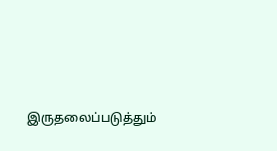இருதலைப்படுத்தும்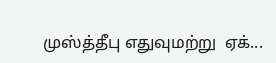முஸ்த்தீபு எதுவுமற்று  ஏக்...